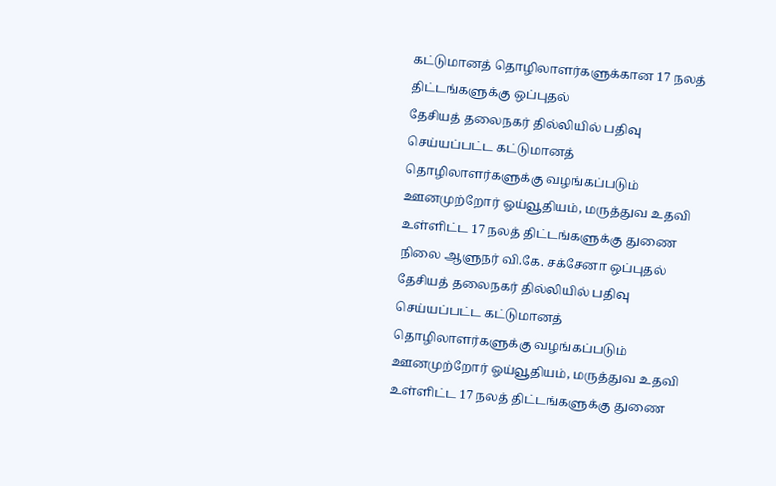கட்டுமானத் தொழிலாளர்களுக்கான 17 நலத் திட்டங்களுக்கு ஒப்புதல்
தேசியத் தலைநகர் தில்லியில் பதிவு செய்யப்பட்ட கட்டுமானத் தொழிலாளர்களுக்கு வழங்கப்படும் ஊனமுற்றோர் ஓய்வூதியம், மருத்துவ உதவி உள்ளிட்ட 17 நலத் திட்டங்களுக்கு துணை நிலை ஆளுநர் வி.கே. சக்சேனா ஒப்புதல்
தேசியத் தலைநகர் தில்லியில் பதிவு செய்யப்பட்ட கட்டுமானத் தொழிலாளர்களுக்கு வழங்கப்படும் ஊனமுற்றோர் ஓய்வூதியம், மருத்துவ உதவி உள்ளிட்ட 17 நலத் திட்டங்களுக்கு துணை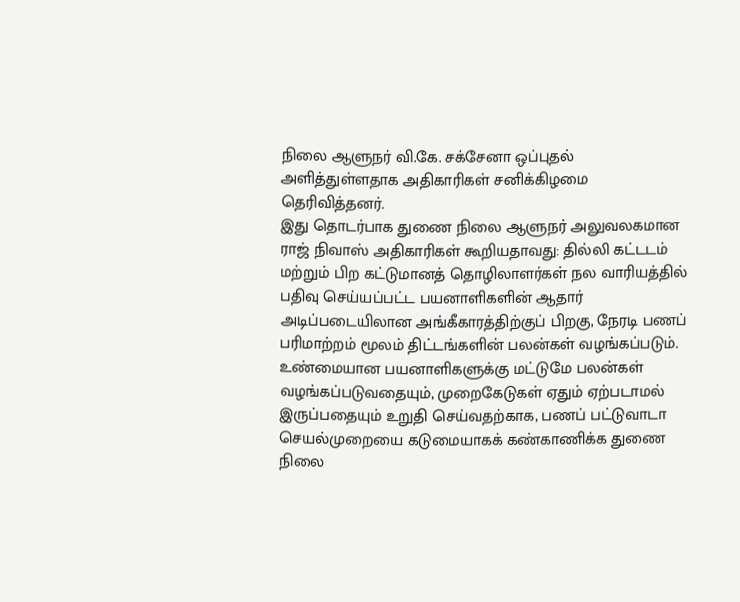நிலை ஆளுநர் வி.கே. சக்சேனா ஒப்புதல் அளித்துள்ளதாக அதிகாரிகள் சனிக்கிழமை தெரிவித்தனர்.
இது தொடர்பாக துணை நிலை ஆளுநர் அலுவலகமான ராஜ் நிவாஸ் அதிகாரிகள் கூறியதாவது: தில்லி கட்டடம் மற்றும் பிற கட்டுமானத் தொழிலாளர்கள் நல வாரியத்தில் பதிவு செய்யப்பட்ட பயனாளிகளின் ஆதார் அடிப்படையிலான அங்கீகாரத்திற்குப் பிறகு, நேரடி பணப் பரிமாற்றம் மூலம் திட்டங்களின் பலன்கள் வழங்கப்படும். உண்மையான பயனாளிகளுக்கு மட்டுமே பலன்கள் வழங்கப்படுவதையும், முறைகேடுகள் ஏதும் ஏற்படாமல் இருப்பதையும் உறுதி செய்வதற்காக, பணப் பட்டுவாடா செயல்முறையை கடுமையாகக் கண்காணிக்க துணை நிலை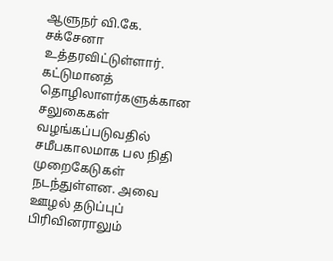ஆளுநர் வி.கே. சக்சேனா உத்தரவிட்டுள்ளார்.
கட்டுமானத் தொழிலாளர்களுக்கான சலுகைகள் வழங்கப்படுவதில் சமீபகாலமாக பல நிதி முறைகேடுகள் நடந்துள்ளன. அவை ஊழல் தடுப்புப் பிரிவினராலும்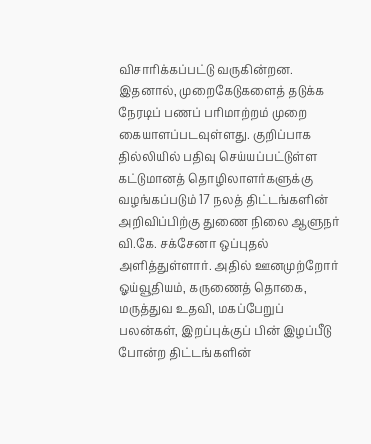விசாரிக்கப்பட்டு வருகின்றன. இதனால், முறைகேடுகளைத் தடுக்க நேரடிப் பணப் பரிமாற்றம் முறை கையாளப்படவுள்ளது. குறிப்பாக தில்லியில் பதிவு செய்யப்பட்டுள்ள கட்டுமானத் தொழிலாளர்களுக்கு வழங்கப்படும் 17 நலத் திட்டங்களின் அறிவிப்பிற்கு துணை நிலை ஆளுநர் வி.கே. சக்சேனா ஒப்புதல் அளித்துள்ளார். அதில் ஊனமுற்றோர் ஓய்வூதியம், கருணைத் தொகை, மருத்துவ உதவி, மகப்பேறுப் பலன்கள், இறப்புக்குப் பின் இழப்பீடு போன்ற திட்டங்களின்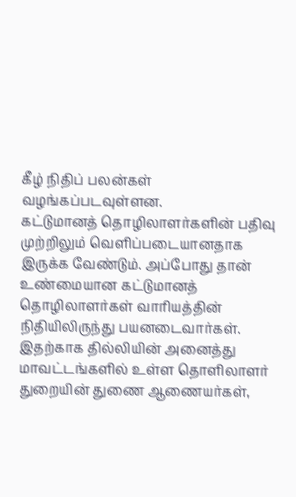கீழ் நிதிப் பலன்கள் வழங்கப்படவுள்ளன.
கட்டுமானத் தொழிலாளர்களின் பதிவு முற்றிலும் வெளிப்படையானதாக இருக்க வேண்டும். அப்போது தான் உண்மையான கட்டுமானத் தொழிலாளர்கள் வாரியத்தின் நிதியிலிருந்து பயனடைவார்கள். இதற்காக தில்லியின் அனைத்து மாவட்டங்களில் உள்ள தொளிலாளர் துறையின் துணை ஆணையர்கள்,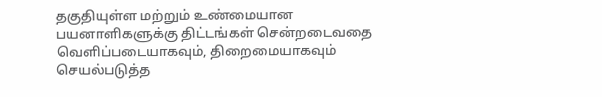தகுதியுள்ள மற்றும் உண்மையான பயனாளிகளுக்கு திட்டங்கள் சென்றடைவதை வெளிப்படையாகவும், திறைமையாகவும் செயல்படுத்த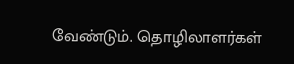வேண்டும். தொழிலாளர்கள்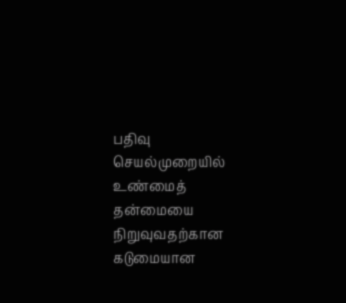பதிவு செயல்முறையில் உண்மைத் தன்மையை நிறுவுவதற்கான கடுமையான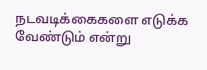நடவடிக்கைகளை எடுக்க வேண்டும் என்று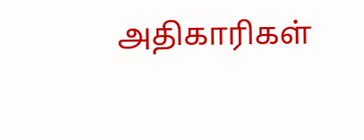அதிகாரிகள்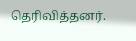தெரிவித்தனர்.